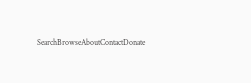SearchBrowseAboutContactDonate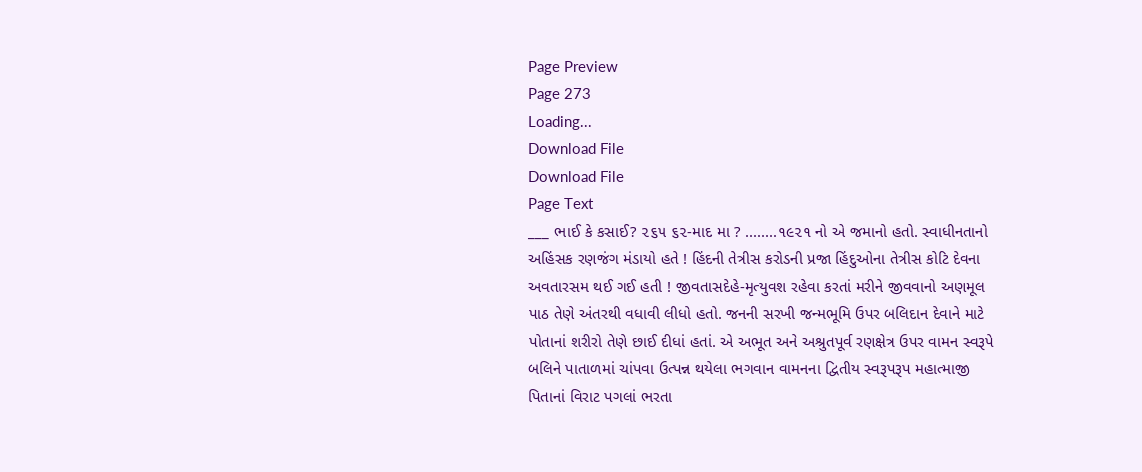Page Preview
Page 273
Loading...
Download File
Download File
Page Text
___ ભાઈ કે કસાઈ? ૨૬૫ ૬૨-માદ મા ? ........૧૯૨૧ નો એ જમાનો હતો. સ્વાધીનતાનો અહિંસક રણજંગ મંડાયો હતે ! હિંદની તેત્રીસ કરોડની પ્રજા હિંદુઓના તેત્રીસ કોટિ દેવના અવતારસમ થઈ ગઈ હતી ! જીવતાસદેહે-મૃત્યુવશ રહેવા કરતાં મરીને જીવવાનો અણમૂલ પાઠ તેણે અંતરથી વધાવી લીધો હતો. જનની સરખી જન્મભૂમિ ઉપર બલિદાન દેવાને માટે પોતાનાં શરીરો તેણે છાઈ દીધાં હતાં. એ અભૂત અને અશ્રુતપૂર્વ રણક્ષેત્ર ઉપર વામન સ્વરૂપે બલિને પાતાળમાં ચાંપવા ઉત્પન્ન થયેલા ભગવાન વામનના દ્વિતીય સ્વરૂપરૂપ મહાત્માજી પિતાનાં વિરાટ પગલાં ભરતા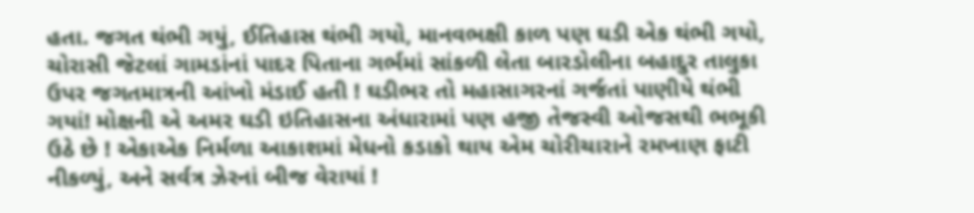હતા. જગત થંભી ગયું, ઈતિહાસ થંભી ગયો, માનવભક્ષી કાળ પણ ઘડી એક થંભી ગયો, ચોરાસી જેટલાં ગામડાંનાં પાદર પિતાના ગર્ભમાં સાંકળી લેતા બારડોલીના બહાદુર તાલુકા ઉપર જગતમાત્રની આંખો મંડાઈ હતી ! ઘડીભર તો મહાસાગરનાં ગર્જતાં પાણીયે થંભી ગયાં! મોક્ષની એ અમર ઘડી ઇતિહાસના અંધારામાં પણ હજી તેજસ્વી ઓજસથી ભભૂકી ઉઠે છે ! એકાએક નિર્મળા આકાશમાં મેધનો કડાકો થાય એમ ચોરીચારાને રમખાણ ફાટી નીકળ્યું, અને સર્વત્ર ઝેરનાં બીજ વેરાયાં !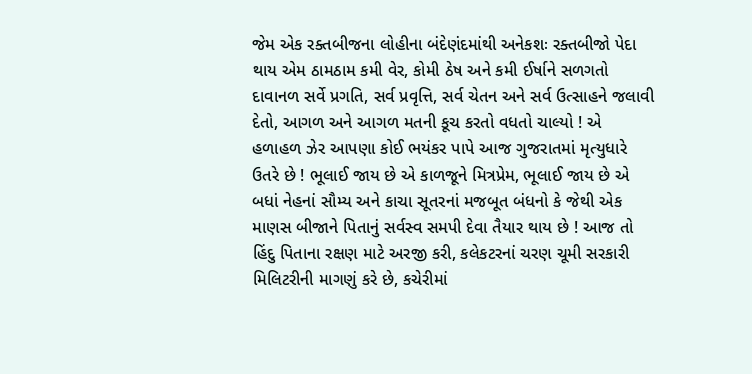જેમ એક રક્તબીજના લોહીના બંદેણંદમાંથી અનેકશઃ રક્તબીજો પેદા થાય એમ ઠામઠામ કમી વેર, કોમી ઠેષ અને કમી ઈર્ષાને સળગતો દાવાનળ સર્વે પ્રગતિ, સર્વ પ્રવૃત્તિ, સર્વ ચેતન અને સર્વ ઉત્સાહને જલાવી દેતો, આગળ અને આગળ મતની કૂચ કરતો વધતો ચાલ્યો ! એ હળાહળ ઝેર આપણા કોઈ ભયંકર પાપે આજ ગુજરાતમાં મૃત્યુધારે ઉતરે છે ! ભૂલાઈ જાય છે એ કાળજૂને મિત્રપ્રેમ, ભૂલાઈ જાય છે એ બધાં નેહનાં સૌમ્ય અને કાચા સૂતરનાં મજબૂત બંધનો કે જેથી એક માણસ બીજાને પિતાનું સર્વસ્વ સમપી દેવા તૈયાર થાય છે ! આજ તો હિંદુ પિતાના રક્ષણ માટે અરજી કરી, કલેકટરનાં ચરણ ચૂમી સરકારી મિલિટરીની માગણું કરે છે, કચેરીમાં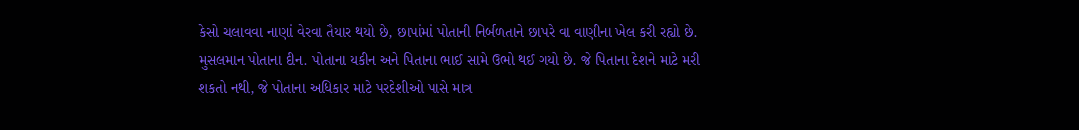કેસો ચલાવવા નાણાં વેરવા તૈયાર થયો છે, છાપાંમાં પોતાની નિર્બળતાને છાપરે વા વાણીના ખેલ કરી રહ્યો છે. મુસલમાન પોતાના દીન. પોતાના યકીન અને પિતાના ભાઈ સામે ઉભો થઈ ગયો છે. જે પિતાના દેશને માટે મરી શકતો નથી, જે પોતાના અધિકાર માટે પરદેશીઓ પાસે માત્ર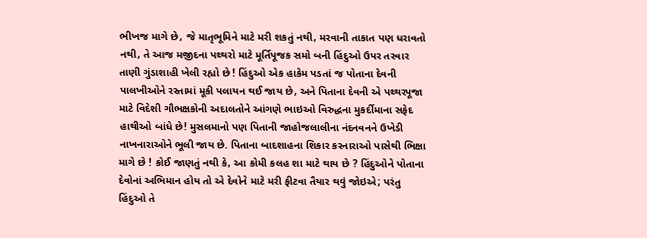ભીખજ માગે છે, જે માતૃભૂમિને માટે મરી શકતું નથી, મરવાની તાકાત પણ ધરાવતો નથી, તે આજ મજીદના પથ્થરો માટે મૂર્તિપૂજક સમો બની હિંદુઓ ઉપર તરવાર તાણી ગુંડાશાહી ખેલી રહ્યો છે ! હિંદુઓ એક હાકેમ પડતાં જ પોતાના દેવની પાલખીઓને રસ્તામાં મૂકી પલાયન થઈ જાય છે, અને પિતાના દેવની એ પથ્થરપૂજા માટે વિદેશી ગૌભક્ષકોની અદાલતોને આંગણે ભાઇઓ વિરુદ્ધના મુકર્દીમાના સફેદ હાથીઓ બાંધે છે! મુસલમાનો પણ પિતાની જાહોજલાલીના નંદનવનને ઉખેડી નાખનારાઓને ભૂલી જાય છે. પિતાના બાદશાહના શિકાર કરનારાઓ પાસેથી ભિક્ષા માગે છે ! કોઈ જાણતું નથી કે, આ કોમી કલહ શા માટે થાય છે ? હિંદુઓને પોતાના દેવોનાં અભિમાન હોય તો એ દેવોને માટે મરી ફીટવા તૈયાર થવું જોઇએ; પરંતુ હિંદુઓ તે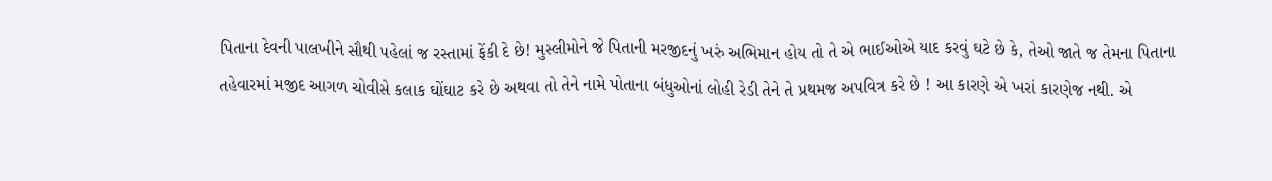પિતાના દેવની પાલખીને સૌથી પહેલાં જ રસ્તામાં ફેંકી દે છે! મુસ્લીમોને જે પિતાની મરજીદનું ખરું અભિમાન હોય તો તે એ ભાઈઓએ યાદ કરવું ઘટે છે કે, તેઓ જાતે જ તેમના પિતાના તહેવારમાં મજીદ આગળ ચોવીસે કલાક ઘોંઘાટ કરે છે અથવા તો તેને નામે પોતાના બંધુઓનાં લોહી રેડી તેને તે પ્રથમજ અપવિત્ર કરે છે ! આ કારણે એ ખરાં કારણેજ નથી. એ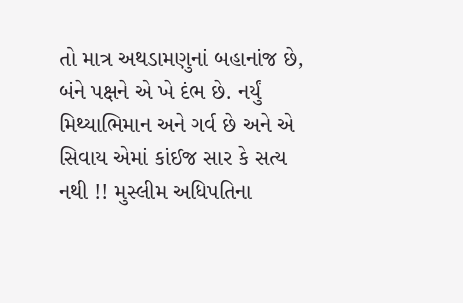તો માત્ર અથડામણુનાં બહાનાંજ છે, બંને પક્ષને એ ખે દંભ છે. નર્યું મિથ્યાભિમાન અને ગર્વ છે અને એ સિવાય એમાં કાંઈજ સાર કે સત્ય નથી !! મુસ્લીમ અધિપતિના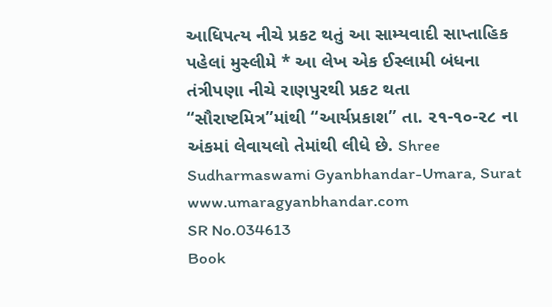આધિપત્ય નીચે પ્રકટ થતું આ સામ્યવાદી સાપ્તાહિક પહેલાં મુસ્લીમે * આ લેખ એક ઈસ્લામી બંધના તંત્રીપણા નીચે રાણપુરથી પ્રકટ થતા “સૌરાષ્ટમિત્ર”માંથી “આર્યપ્રકાશ” તા. ૨૧-૧૦-૨૮ ના અંકમાં લેવાયલો તેમાંથી લીધે છે. Shree Sudharmaswami Gyanbhandar-Umara, Surat www.umaragyanbhandar.com
SR No.034613
Book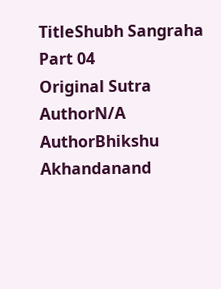TitleShubh Sangraha Part 04
Original Sutra AuthorN/A
AuthorBhikshu Akhandanand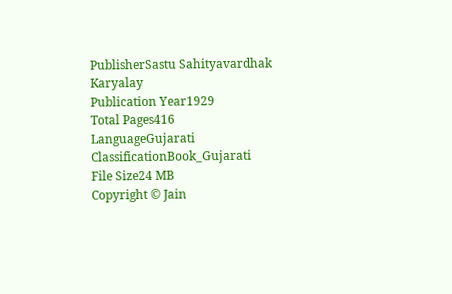PublisherSastu Sahityavardhak Karyalay
Publication Year1929
Total Pages416
LanguageGujarati
ClassificationBook_Gujarati
File Size24 MB
Copyright © Jain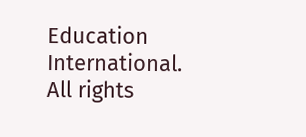Education International. All rights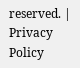reserved. | Privacy Policy